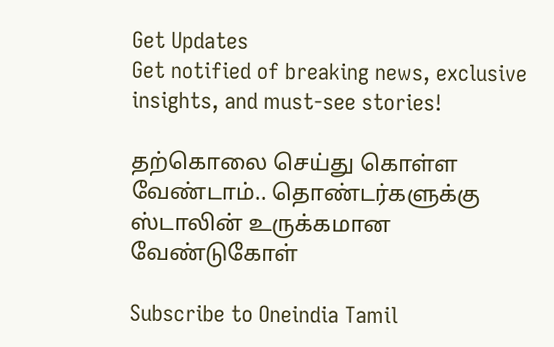Get Updates
Get notified of breaking news, exclusive insights, and must-see stories!

தற்கொலை செய்து கொள்ள வேண்டாம்.. தொண்டர்களுக்கு ஸ்டாலின் உருக்கமான வேண்டுகோள்

Subscribe to Oneindia Tamil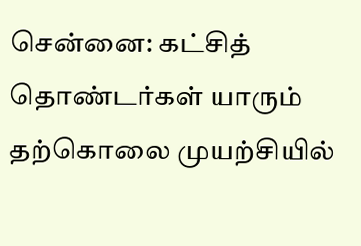சென்னை: கட்சித் தொண்டர்கள் யாரும் தற்கொலை முயற்சியில்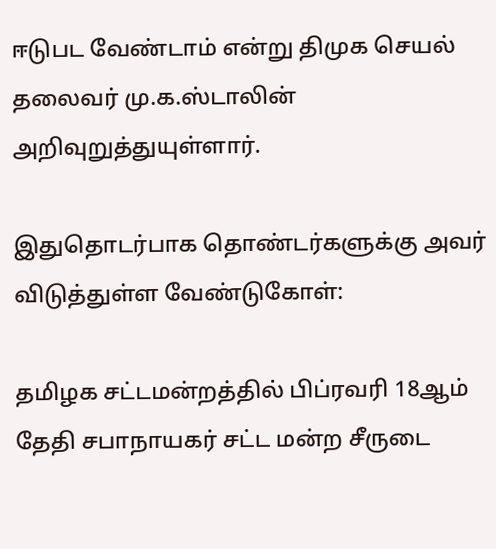ஈடுபட வேண்டாம் என்று திமுக செயல் தலைவர் மு.க.ஸ்டாலின் அறிவுறுத்துயுள்ளார்.

இதுதொடர்பாக தொண்டர்களுக்கு அவர் விடுத்துள்ள வேண்டுகோள்:

தமிழக சட்டமன்றத்தில் பிப்ரவரி 18ஆம் தேதி சபாநாயகர் சட்ட மன்ற சீருடை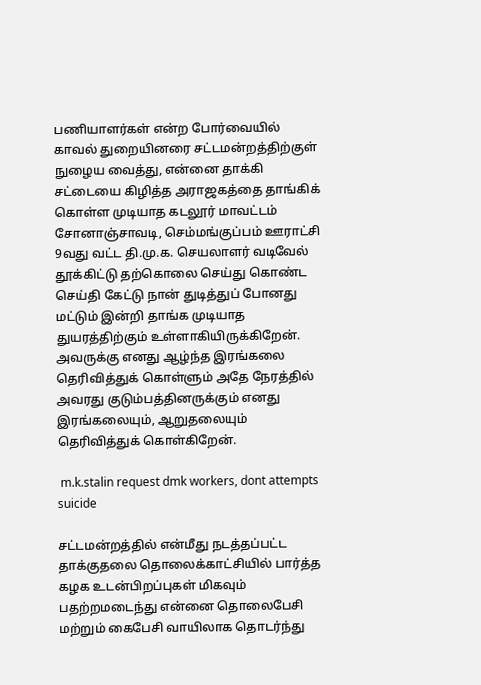பணியாளர்கள் என்ற போர்வையில் காவல் துறையினரை சட்டமன்றத்திற்குள் நுழைய வைத்து, என்னை தாக்கி சட்டையை கிழித்த அராஜகத்தை தாங்கிக் கொள்ள முடியாத கடலூர் மாவட்டம் சோனாஞ்சாவடி, செம்மங்குப்பம் ஊராட்சி 9வது வட்ட தி.மு.க. செயலாளர் வடிவேல் தூக்கிட்டு தற்கொலை செய்து கொண்ட செய்தி கேட்டு நான் துடித்துப் போனது மட்டும் இன்றி தாங்க முடியாத துயரத்திற்கும் உள்ளாகியிருக்கிறேன். அவருக்கு எனது ஆழ்ந்த இரங்கலை தெரிவித்துக் கொள்ளும் அதே நேரத்தில் அவரது குடும்பத்தினருக்கும் எனது இரங்கலையும், ஆறுதலையும் தெரிவித்துக் கொள்கிறேன்.

 m.k.stalin request dmk workers, dont attempts suicide

சட்டமன்றத்தில் என்மீது நடத்தப்பட்ட தாக்குதலை தொலைக்காட்சியில் பார்த்த கழக உடன்பிறப்புகள் மிகவும் பதற்றமடைந்து என்னை தொலைபேசி மற்றும் கைபேசி வாயிலாக தொடர்ந்து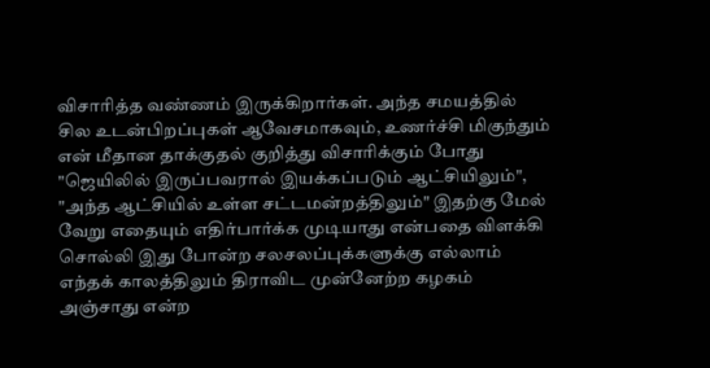விசாரித்த வண்ணம் இருக்கிறார்கள். அந்த சமயத்தில் சில உடன்பிறப்புகள் ஆவேசமாகவும், உணர்ச்சி மிகுந்தும் என் மீதான தாக்குதல் குறித்து விசாரிக்கும் போது "ஜெயிலில் இருப்பவரால் இயக்கப்படும் ஆட்சியிலும்", "அந்த ஆட்சியில் உள்ள சட்டமன்றத்திலும்" இதற்கு மேல் வேறு எதையும் எதிர்பார்க்க முடியாது என்பதை விளக்கி சொல்லி இது போன்ற சலசலப்புக்களுக்கு எல்லாம் எந்தக் காலத்திலும் திராவிட முன்னேற்ற கழகம் அஞ்சாது என்ற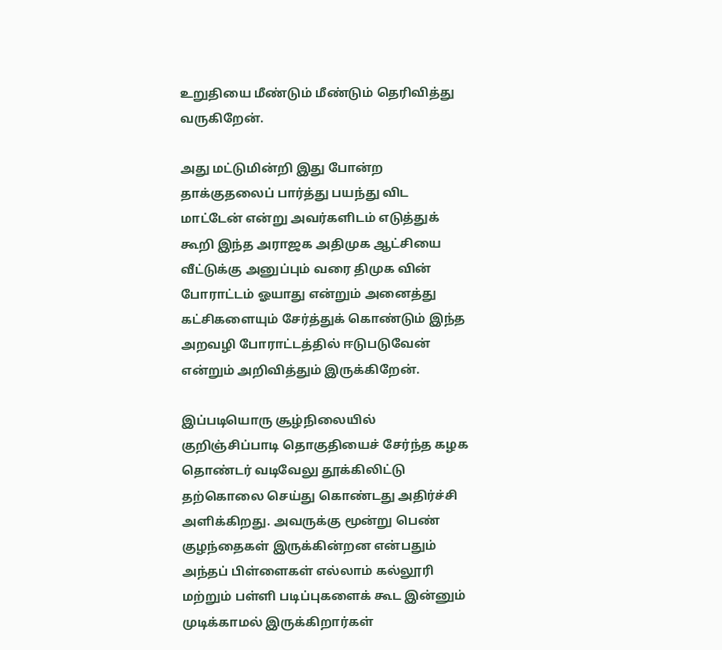உறுதியை மீண்டும் மீண்டும் தெரிவித்து வருகிறேன்.

அது மட்டுமின்றி இது போன்ற தாக்குதலைப் பார்த்து பயந்து விட மாட்டேன் என்று அவர்களிடம் எடுத்துக் கூறி இந்த அராஜக அதிமுக ஆட்சியை வீட்டுக்கு அனுப்பும் வரை திமுக வின் போராட்டம் ஓயாது என்றும் அனைத்து கட்சிகளையும் சேர்த்துக் கொண்டும் இந்த அறவழி போராட்டத்தில் ஈடுபடுவேன் என்றும் அறிவித்தும் இருக்கிறேன்.

இப்படியொரு சூழ்நிலையில் குறிஞ்சிப்பாடி தொகுதியைச் சேர்ந்த கழக தொண்டர் வடிவேலு தூக்கிலிட்டு தற்கொலை செய்து கொண்டது அதிர்ச்சி அளிக்கிறது. அவருக்கு மூன்று பெண் குழந்தைகள் இருக்கின்றன என்பதும் அந்தப் பிள்ளைகள் எல்லாம் கல்லூரி மற்றும் பள்ளி படிப்புகளைக் கூட இன்னும் முடிக்காமல் இருக்கிறார்கள்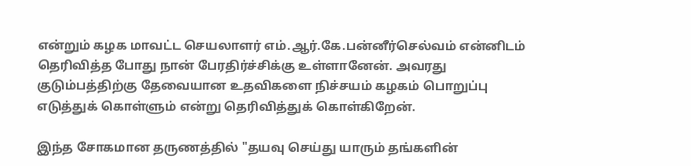என்றும் கழக மாவட்ட செயலாளர் எம்.ஆர்.கே.பன்னீர்செல்வம் என்னிடம் தெரிவித்த போது நான் பேரதிர்ச்சிக்கு உள்ளானேன். அவரது குடும்பத்திற்கு தேவையான உதவிகளை நிச்சயம் கழகம் பொறுப்பு எடுத்துக் கொள்ளும் என்று தெரிவித்துக் கொள்கிறேன்.

இந்த சோகமான தருணத்தில் "தயவு செய்து யாரும் தங்களின்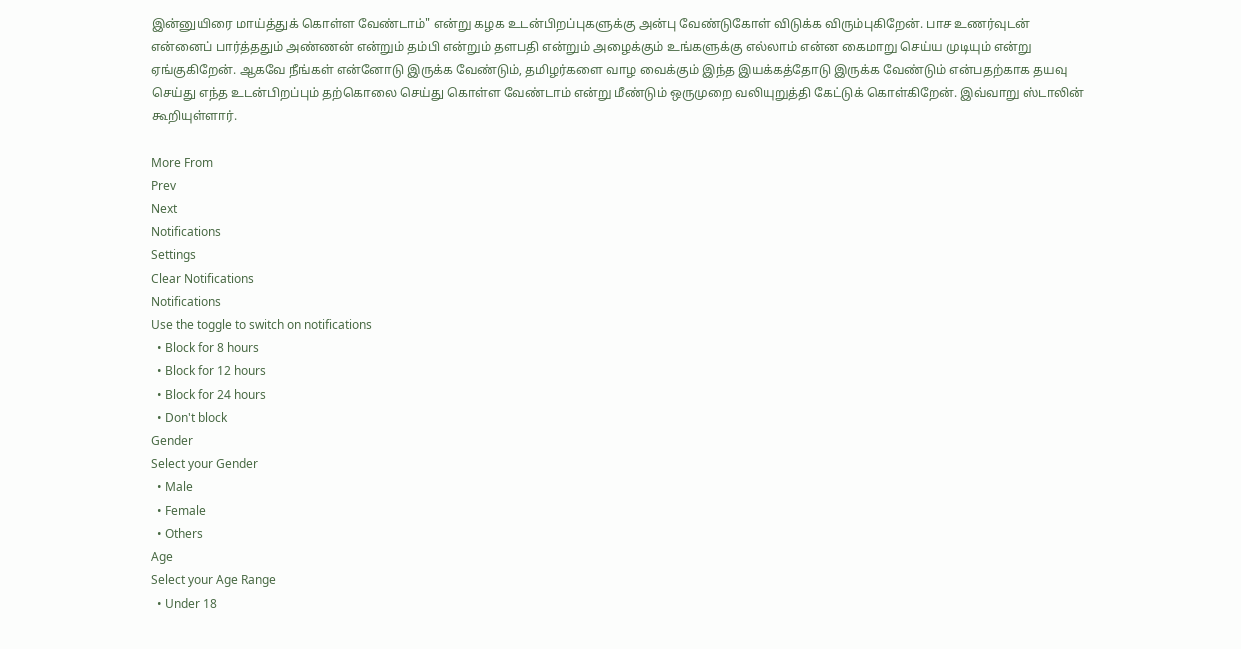இன்னுயிரை மாய்த்துக் கொள்ள வேண்டாம்" என்று கழக உடன்பிறப்புகளுக்கு அன்பு வேண்டுகோள் விடுக்க விரும்புகிறேன். பாச உணர்வுடன் என்னைப் பார்த்ததும் அண்ணன் என்றும் தம்பி என்றும் தளபதி என்றும் அழைக்கும் உங்களுக்கு எல்லாம் என்ன கைமாறு செய்ய முடியும் என்று ஏங்குகிறேன். ஆகவே நீங்கள் என்னோடு இருக்க வேண்டும், தமிழர்களை வாழ வைக்கும் இந்த இயக்கத்தோடு இருக்க வேண்டும் என்பதற்காக தயவு செய்து எந்த உடன்பிறப்பும் தற்கொலை செய்து கொள்ள வேண்டாம் என்று மீண்டும் ஒருமுறை வலியுறுத்தி கேட்டுக் கொள்கிறேன். இவ்வாறு ஸ்டாலின் கூறியுள்ளார்.

More From
Prev
Next
Notifications
Settings
Clear Notifications
Notifications
Use the toggle to switch on notifications
  • Block for 8 hours
  • Block for 12 hours
  • Block for 24 hours
  • Don't block
Gender
Select your Gender
  • Male
  • Female
  • Others
Age
Select your Age Range
  • Under 18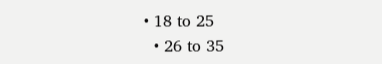• 18 to 25
  • 26 to 35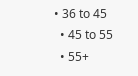• 36 to 45
  • 45 to 55
  • 55+